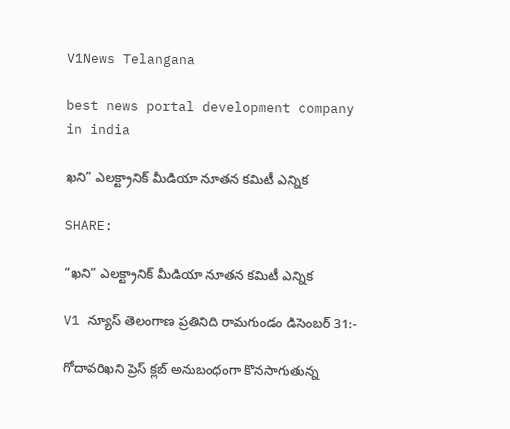V1News Telangana

best news portal development company in india

ఖని” ఎలక్ట్రానిక్ మీడియా నూతన కమిటీ ఎన్నిక

SHARE:

“ఖని” ఎలక్ట్రానిక్ మీడియా నూతన కమిటీ ఎన్నిక

V1 న్యూస్ తెలంగాణ ప్రతినిది రామగుండం డిసెంబర్ 31:-

గోదావరిఖని ప్రెస్ క్లబ్ అనుబంధంగా కొనసాగుతున్న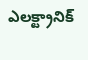ఎలక్ట్రానిక్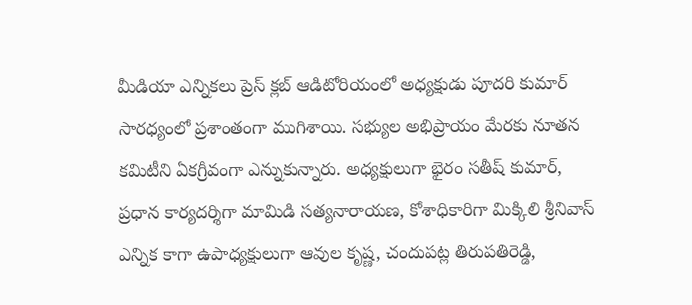మీడియా ఎన్నికలు ప్రెస్ క్లబ్ ఆడిటోరియంలో అధ్యక్షుడు పూదరి కుమార్ సారధ్యంలో ప్రశాంతంగా ముగిశాయి. సభ్యుల అభిప్రాయం మేరకు నూతన కమిటీని ఏకగ్రీవంగా ఎన్నుకున్నారు. అధ్యక్షులుగా భైరం సతీష్ కుమార్, ప్రధాన కార్యదర్శిగా మామిడి సత్యనారాయణ, కోశాధికారిగా మిక్కిలి శ్రీనివాస్ ఎన్నిక కాగా ఉపాధ్యక్షులుగా ఆవుల కృష్ణ, చందుపట్ల తిరుపతిరెడ్డి,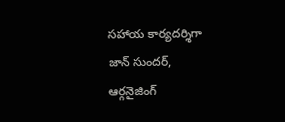సహాయ కార్యదర్శిగా జాన్ సుందర్, ఆర్గనైజింగ్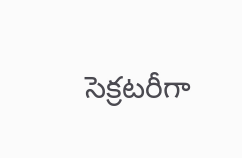సెక్రటరీగా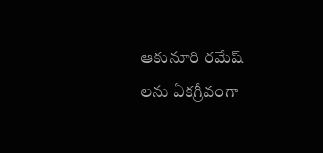ఆకునూరి రమేష్ లను ఏకగ్రీవంగా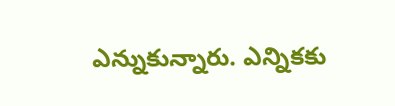ఎన్నుకున్నారు. ఎన్నికకు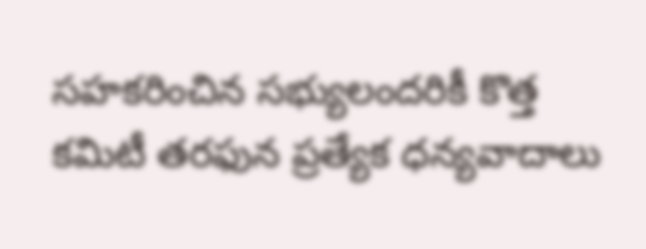సహకరించిన సభ్యులందరికీ కొత్త కమిటీ తరఫున ప్రత్యేక ధన్యవాదాలు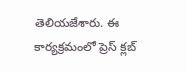తెలియజేశారు. ఈ కార్యక్రమంలో ప్రెస్ క్లబ్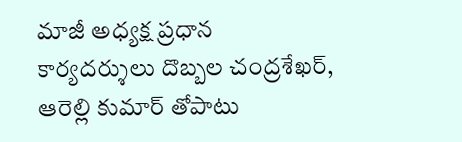మాజీ అధ్యక్ష ప్రధాన కార్యదర్శులు దొబ్బల చంద్రశేఖర్, ఆరెల్లి కుమార్ తోపాటు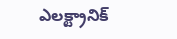ఎలక్ట్రానిక్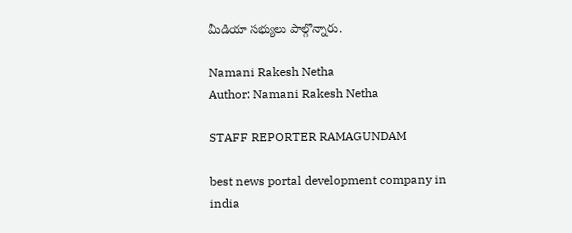మీడియా సభ్యులు పాల్గొన్నారు.

Namani Rakesh Netha
Author: Namani Rakesh Netha

STAFF REPORTER RAMAGUNDAM

best news portal development company in india